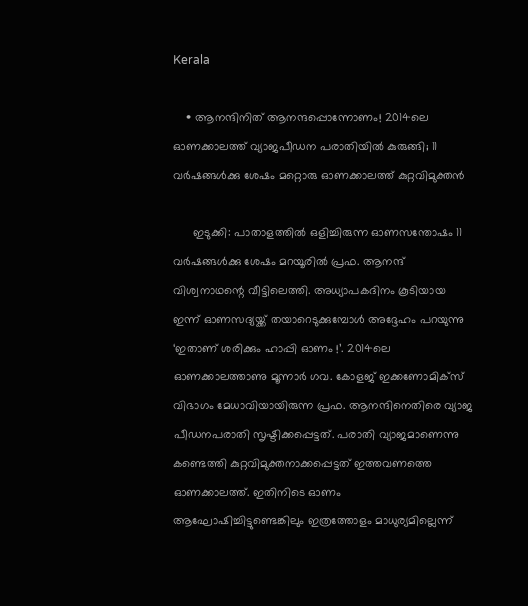Kerala

    • ആനന്ദിനിത് ആനന്ദപ്പൊന്നോണം! 2014ലെ ഓണക്കാലത്ത് വ്യാജപീഡന പരാതിയില്‍ കുരുങ്ങി; 11 വര്‍ഷങ്ങള്‍ക്കു ശേഷം മറ്റൊരു ഓണക്കാലത്ത് കുറ്റവിമുക്തന്‍

      ഇടുക്കി: പാതാളത്തില്‍ ഒളിച്ചിരുന്ന ഓണസന്തോഷം 11 വര്‍ഷങ്ങള്‍ക്കു ശേഷം മറയൂരില്‍ പ്രഫ. ആനന്ദ് വിശ്വനാഥന്റെ വീട്ടിലെത്തി. അധ്യാപകദിനം കൂടിയായ ഇന്ന് ഓണസദ്യയ്ക്ക് തയാറെടുക്കുമ്പോള്‍ അദ്ദേഹം പറയുന്നു ‘ഇതാണ് ശരിക്കും ഹാപ്പി ഓണം !’. 2014ലെ ഓണക്കാലത്താണു മൂന്നാര്‍ ഗവ. കോളജ് ഇക്കണോമിക്‌സ് വിഭാഗം മേധാവിയായിരുന്ന പ്രഫ. ആനന്ദിനെതിരെ വ്യാജ പീഡനപരാതി സൃഷ്ടിക്കപ്പെട്ടത്. പരാതി വ്യാജമാണെന്നു കണ്ടെത്തി കുറ്റവിമുക്തനാക്കപ്പെട്ടത് ഇത്തവണത്തെ ഓണക്കാലത്ത്. ഇതിനിടെ ഓണം ആഘോഷിച്ചിട്ടുണ്ടെങ്കിലും ഇത്രത്തോളം മാധുര്യമില്ലെന്ന്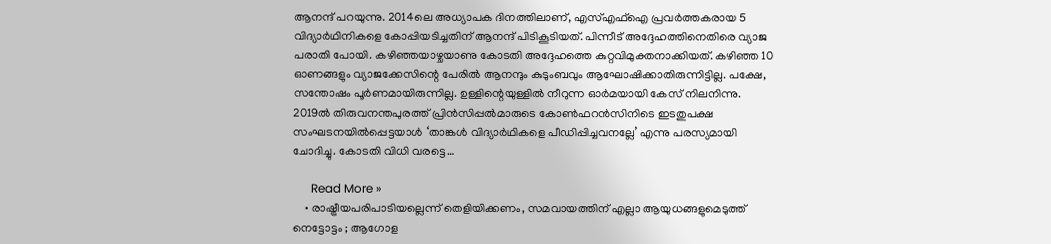ആനന്ദ് പറയുന്നു. 2014ലെ അധ്യാപക ദിനത്തിലാണ്, എസ്എഫ്‌ഐ പ്രവര്‍ത്തകരായ 5 വിദ്യാര്‍ഥിനികളെ കോപ്പിയടിച്ചതിന് ആനന്ദ് പിടികൂടിയത്. പിന്നീട് അദ്ദേഹത്തിനെതിരെ വ്യാജ പരാതി പോയി. കഴിഞ്ഞയാഴ്ചയാണു കോടതി അദ്ദേഹത്തെ കുറ്റവിമുക്തനാക്കിയത്. കഴിഞ്ഞ 10 ഓണങ്ങളും വ്യാജക്കേസിന്റെ പേരില്‍ ആനന്ദും കുടുംബവും ആഘോഷിക്കാതിരുന്നിട്ടില്ല. പക്ഷേ, സന്തോഷം പൂര്‍ണമായിരുന്നില്ല. ഉള്ളിന്റെയുള്ളില്‍ നീറുന്ന ഓര്‍മയായി കേസ് നിലനിന്നു. 2019ല്‍ തിരുവനന്തപുരത്ത് പ്രിന്‍സിപ്പല്‍മാരുടെ കോണ്‍ഫറന്‍സിനിടെ ഇടതുപക്ഷ സംഘടനയില്‍പ്പെട്ടയാള്‍ ‘താങ്കള്‍ വിദ്യാര്‍ഥികളെ പീഡിപ്പിച്ചവനല്ലേ’ എന്നു പരസ്യമായി ചോദിച്ചു. കോടതി വിധി വരട്ടെ…

      Read More »
    • രാഷ്ട്രീയപരിപാടിയല്ലെന്ന് തെളിയിക്കണം, സമവായത്തിന് എല്ലാ ആയുധങ്ങളുമെടുത്ത് നെട്ടോട്ടം ; ആഗോള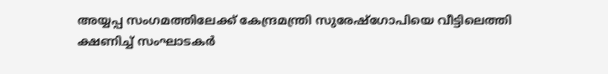അയ്യപ്പ സംഗമത്തിലേക്ക് കേന്ദ്രമന്ത്രി സുരേഷ്‌ഗോപിയെ വീട്ടിലെത്തി ക്ഷണിച്ച് സംഘാടകര്‍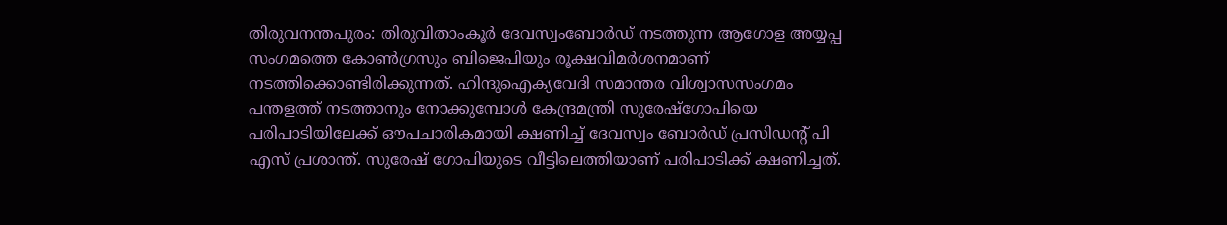തിരുവനന്തപുരം: തിരുവിതാംകൂര്‍ ദേവസ്വംബോര്‍ഡ് നടത്തുന്ന ആഗോള അയ്യപ്പ സംഗമത്തെ കോണ്‍ഗ്രസും ബിജെപിയും രൂക്ഷവിമര്‍ശനമാണ് നടത്തിക്കൊണ്ടിരിക്കുന്നത്. ഹിന്ദുഐക്യവേദി സമാന്തര വിശ്വാസസംഗമം പന്തളത്ത് നടത്താനും നോക്കുമ്പോള്‍ കേന്ദ്രമന്ത്രി സുരേഷ്‌ഗോപിയെ പരിപാടിയിലേക്ക് ഔപചാരികമായി ക്ഷണിച്ച് ദേവസ്വം ബോര്‍ഡ് പ്രസിഡന്റ് പി എസ് പ്രശാന്ത്. സുരേഷ് ഗോപിയുടെ വീട്ടിലെത്തിയാണ് പരിപാടിക്ക് ക്ഷണിച്ചത്.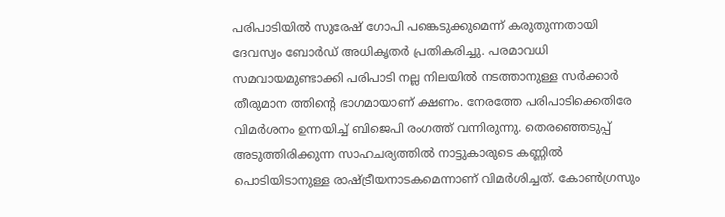പരിപാടിയില്‍ സുരേഷ് ഗോപി പങ്കെടുക്കുമെന്ന് കരുതുന്നതായി ദേവസ്വം ബോര്‍ഡ് അധികൃതര്‍ പ്രതികരിച്ചു. പരമാവധി സമവായമുണ്ടാക്കി പരിപാടി നല്ല നിലയില്‍ നടത്താനുള്ള സര്‍ക്കാര്‍ തീരുമാന ത്തിന്റെ ഭാഗമായാണ് ക്ഷണം. നേരത്തേ പരിപാടിക്കെതിരേ വിമര്‍ശനം ഉന്നയിച്ച് ബിജെപി രംഗത്ത് വന്നിരുന്നു. തെരഞ്ഞെടുപ്പ് അടുത്തിരിക്കുന്ന സാഹചര്യത്തില്‍ നാട്ടുകാരുടെ കണ്ണില്‍ പൊടിയിടാനുള്ള രാഷ്ട്രീയനാടകമെന്നാണ് വിമര്‍ശിച്ചത്. കോണ്‍ഗ്രസും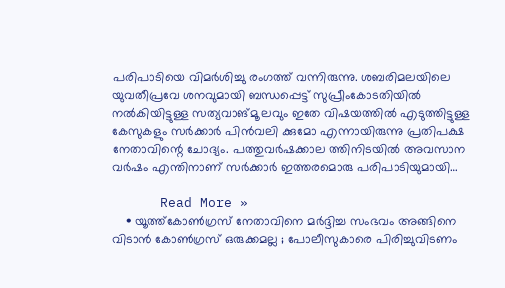പരിപാടിയെ വിമര്‍ശിച്ചു രംഗത്ത് വന്നിരുന്നു. ശബരിമലയിലെ യുവതീപ്രവേ ശനവുമായി ബന്ധപ്പെട്ട് സുപ്രീംകോടതിയില്‍ നല്‍കിയിട്ടുള്ള സത്യവാങ്മൂ ലവും ഇതേ വിഷയത്തില്‍ എടുത്തിട്ടുള്ള കേസുകളും സര്‍ക്കാര്‍ പിന്‍വലി ക്കുമോ എന്നായിരുന്നു പ്രതിപക്ഷ നേതാവിന്റെ ചോദ്യം. പത്തുവര്‍ഷക്കാല ത്തിനിടയില്‍ അവസാന വര്‍ഷം എന്തിനാണ് സര്‍ക്കാര്‍ ഇത്തരമൊരു പരിപാടിയുമായി…

      Read More »
    • യൂത്ത്‌കോണ്‍ഗ്രസ് നേതാവിനെ മര്‍ദ്ദിച്ച സംഭവം അങ്ങിനെ വിടാന്‍ കോണ്‍ഗ്രസ് ഒരുക്കമല്ല ; പോലീസുകാരെ പിരിച്ചുവിടണം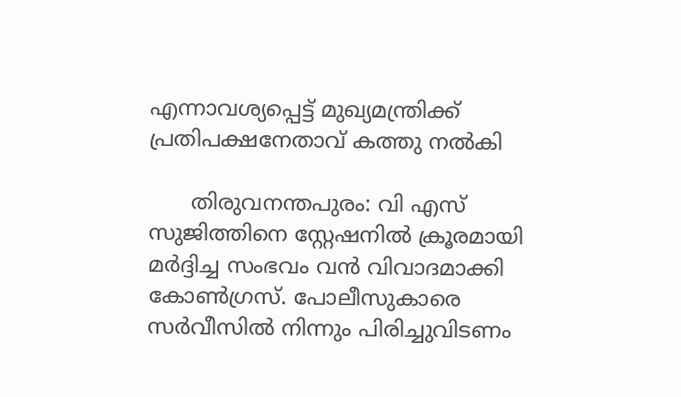എന്നാവശ്യപ്പെട്ട് മുഖ്യമന്ത്രിക്ക് പ്രതിപക്ഷനേതാവ് കത്തു നല്‍കി

      തിരുവനന്തപുരം: വി എസ് സുജിത്തിനെ സ്റ്റേഷനില്‍ ക്രൂരമായി മര്‍ദ്ദിച്ച സംഭവം വന്‍ വിവാദമാക്കി കോണ്‍ഗ്രസ്. പോലീസുകാരെ സര്‍വീസില്‍ നിന്നും പിരിച്ചുവിടണം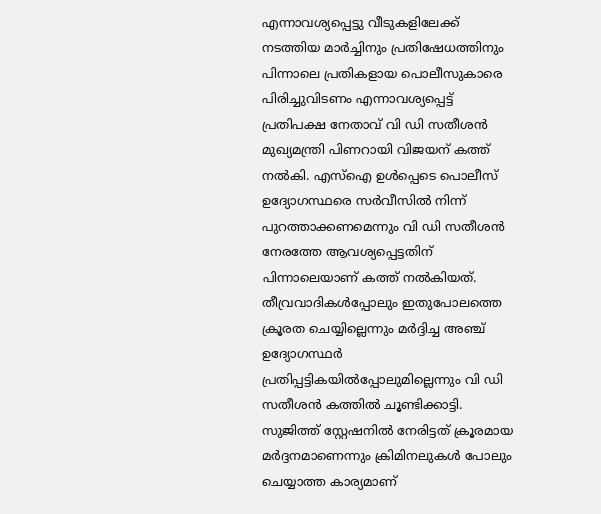എന്നാവശ്യപ്പെട്ടു വീടുകളിലേക്ക് നടത്തിയ മാര്‍ച്ചിനും പ്രതിഷേധത്തിനും പിന്നാലെ പ്രതികളായ പൊലീസുകാരെ പിരിച്ചുവിടണം എന്നാവശ്യപ്പെട്ട് പ്രതിപക്ഷ നേതാവ് വി ഡി സതീശന്‍ മുഖ്യമന്ത്രി പിണറായി വിജയന് കത്ത് നല്‍കി. എസ്‌ഐ ഉള്‍പ്പെടെ പൊലീസ് ഉദ്യോഗസ്ഥരെ സര്‍വീസില്‍ നിന്ന് പുറത്താക്കണമെന്നും വി ഡി സതീശന്‍ നേരത്തേ ആവശ്യപ്പെട്ടതിന് പിന്നാലെയാണ് കത്ത് നല്‍കിയത്. തീവ്രവാദികള്‍പ്പോലും ഇതുപോലത്തെ ക്രൂരത ചെയ്യില്ലെന്നും മര്‍ദ്ദിച്ച അഞ്ച് ഉദ്യോഗസ്ഥര്‍ പ്രതിപ്പട്ടികയില്‍പ്പോലുമില്ലെന്നും വി ഡി സതീശന്‍ കത്തില്‍ ചൂണ്ടിക്കാട്ടി. സുജിത്ത് സ്റ്റേഷനില്‍ നേരിട്ടത് ക്രൂരമായ മര്‍ദ്ദനമാണെന്നും ക്രിമിനലുകള്‍ പോലും ചെയ്യാത്ത കാര്യമാണ്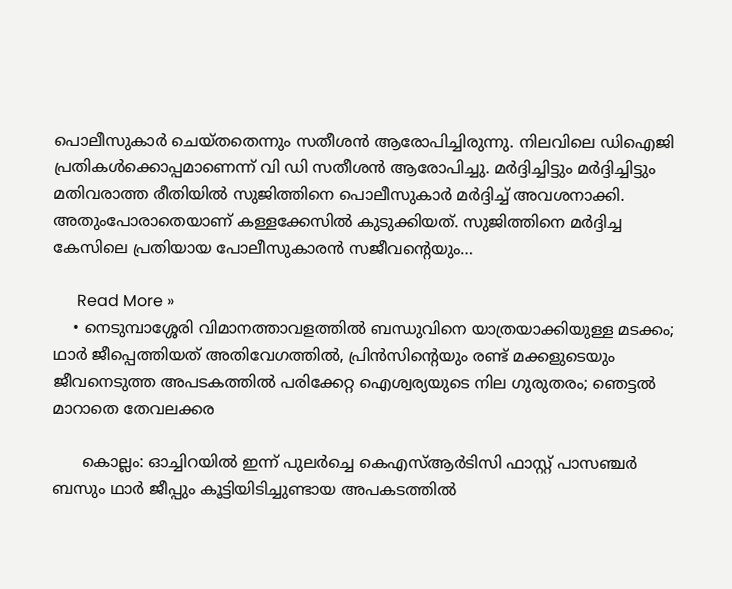പൊലീസുകാര്‍ ചെയ്തതെന്നും സതീശന്‍ ആരോപിച്ചിരുന്നു. നിലവിലെ ഡിഐജി പ്രതികള്‍ക്കൊപ്പമാണെന്ന് വി ഡി സതീശന്‍ ആരോപിച്ചു. മര്‍ദ്ദിച്ചിട്ടും മര്‍ദ്ദിച്ചിട്ടും മതിവരാത്ത രീതിയില്‍ സുജിത്തിനെ പൊലീസുകാര്‍ മര്‍ദ്ദിച്ച് അവശനാക്കി. അതുംപോരാതെയാണ് കള്ളക്കേസില്‍ കുടുക്കിയത്. സുജിത്തിനെ മര്‍ദ്ദിച്ച കേസിലെ പ്രതിയായ പോലീസുകാരന്‍ സജീവന്റെയും…

      Read More »
    • നെടുമ്പാശ്ശേരി വിമാനത്താവളത്തില്‍ ബന്ധുവിനെ യാത്രയാക്കിയുള്ള മടക്കം; ഥാര്‍ ജീപ്പെത്തിയത് അതിവേഗത്തില്‍, പ്രിന്‍സിന്റെയും രണ്ട് മക്കളുടെയും ജീവനെടുത്ത അപടകത്തില്‍ പരിക്കേറ്റ ഐശ്വര്യയുടെ നില ഗുരുതരം; ഞെട്ടല്‍ മാറാതെ തേവലക്കര

      കൊല്ലം: ഓച്ചിറയില്‍ ഇന്ന് പുലര്‍ച്ചെ കെഎസ്ആര്‍ടിസി ഫാസ്റ്റ് പാസഞ്ചര്‍ ബസും ഥാര്‍ ജീപ്പും കൂട്ടിയിടിച്ചുണ്ടായ അപകടത്തില്‍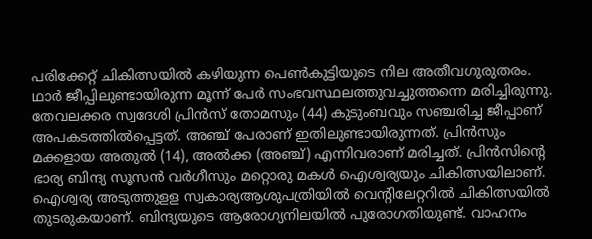പരിക്കേറ്റ് ചികിത്സയില്‍ കഴിയുന്ന പെണ്‍കുട്ടിയുടെ നില അതീവഗുരുതരം. ഥാര്‍ ജീപ്പിലുണ്ടായിരുന്ന മൂന്ന് പേര്‍ സംഭവസ്ഥലത്തുവച്ചുത്തന്നെ മരിച്ചിരുന്നു. തേവലക്കര സ്വദേശി പ്രിന്‍സ് തോമസും (44) കുടുംബവും സഞ്ചരിച്ച ജീപ്പാണ് അപകടത്തില്‍പ്പെട്ടത്. അഞ്ച് പേരാണ് ഇതിലുണ്ടായിരുന്നത്. പ്രിന്‍സും മക്കളായ അതുല്‍ (14), അല്‍ക്ക (അഞ്ച്) എന്നിവരാണ് മരിച്ചത്. പ്രിന്‍സിന്റെ ഭാര്യ ബിന്ദ്യ സൂസന്‍ വര്‍ഗീസും മറ്റൊരു മകള്‍ ഐശ്വര്യയും ചികിത്സയിലാണ്. ഐശ്വര്യ അടുത്തുളള സ്വകാര്യആശുപത്രിയില്‍ വെന്റിലേറ്ററില്‍ ചികിത്സയില്‍ തുടരുകയാണ്. ബിന്ദ്യയുടെ ആരോഗ്യനിലയില്‍ പുരോഗതിയുണ്ട്. വാഹനം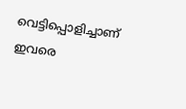വെട്ടിപ്പൊളിച്ചാണ് ഇവരെ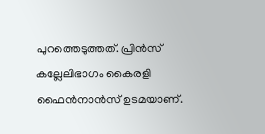പുറത്തെടുത്തത്. പ്രിന്‍സ് കല്ലേലിഭാഗം കൈരളി ഫൈന്‍നാന്‍സ് ഉടമയാണ്.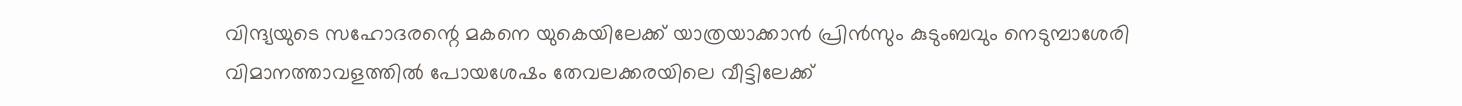വിന്ദ്യയുടെ സഹോദരന്റെ മകനെ യുകെയിലേക്ക് യാത്രയാക്കാന്‍ പ്രിന്‍സും കുടുംബവും നെടുമ്പാശേരി വിമാനത്താവളത്തില്‍ പോയശേഷം തേവലക്കരയിലെ വീട്ടിലേക്ക്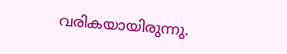വരികയായിരുന്നു.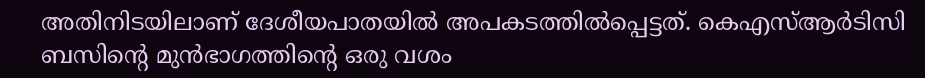അതിനിടയിലാണ് ദേശീയപാതയില്‍ അപകടത്തില്‍പ്പെട്ടത്. കെഎസ്ആര്‍ടിസി ബസിന്റെ മുന്‍ഭാഗത്തിന്റെ ഒരു വശം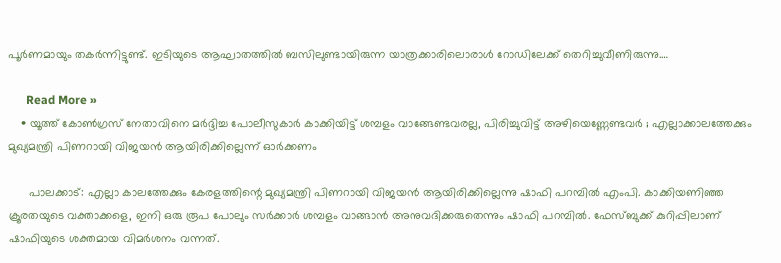പൂര്‍ണമായും തകര്‍ന്നിട്ടുണ്ട്. ഇടിയുടെ ആഘാതത്തില്‍ ബസിലുണ്ടായിരുന്ന യാത്രക്കാരിലൊരാള്‍ റോഡിലേക്ക് തെറിച്ചുവീണിരുന്നു.…

      Read More »
    • യൂത്ത് കോണ്‍ഗ്രസ് നേതാവിനെ മര്‍ദ്ദിച്ച പോലീസുകാര്‍ കാക്കിയിട്ട് ശമ്പളം വാങ്ങേണ്ടവരല്ല, പിരിച്ചുവിട്ട് അഴിയെണ്ണേണ്ടവര്‍ ; എല്ലാക്കാലത്തേക്കും മുഖ്യമന്ത്രി പിണറായി വിജയന്‍ ആയിരിക്കില്ലെന്ന് ഓര്‍ക്കണം

      പാലക്കാട്: എല്ലാ കാലത്തേക്കും കേരളത്തിന്റെ മുഖ്യമന്ത്രി പിണറായി വിജയന്‍ ആയിരിക്കില്ലെന്നു ഷാഫി പറമ്പില്‍ എംപി. കാക്കിയണിഞ്ഞ ക്രൂരതയുടെ വക്താക്കളെ, ഇനി ഒരു രൂപ പോലും സര്‍ക്കാര്‍ ശമ്പളം വാങ്ങാന്‍ അനുവദിക്കരുതെന്നും ഷാഫി പറമ്പില്‍. ഫേസ്ബുക്ക് കുറിപ്പിലാണ് ഷാഫിയുടെ ശക്തമായ വിമര്‍ശനം വന്നത്.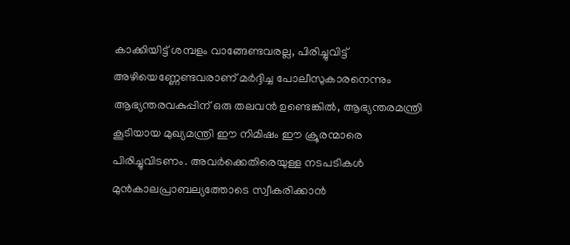കാക്കിയിട്ട് ശമ്പളം വാങ്ങേണ്ടവരല്ല, പിരിച്ചുവിട്ട് അഴിയെണ്ണേണ്ടവരാണ് മര്‍ദ്ദിച്ച പോലീസുകാരനെന്നും ആഭ്യന്തരവകുപ്പിന് ഒരു തലവന്‍ ഉണ്ടെങ്കില്‍, ആഭ്യന്തരമന്ത്രി കൂടിയായ മുഖ്യമന്ത്രി ഈ നിമിഷം ഈ ക്രൂരന്മാരെ പിരിച്ചുവിടണം. അവര്‍ക്കെതിരെയുള്ള നടപടികള്‍ മുന്‍കാലപ്രാബല്യത്തോടെ സ്വീകരിക്കാന്‍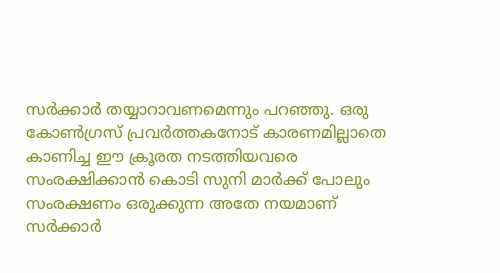സര്‍ക്കാര്‍ തയ്യാറാവണമെന്നും പറഞ്ഞു. ഒരു കോണ്‍ഗ്രസ് പ്രവര്‍ത്തകനോട് കാരണമില്ലാതെ കാണിച്ച ഈ ക്രൂരത നടത്തിയവരെ സംരക്ഷിക്കാന്‍ കൊടി സുനി മാര്‍ക്ക് പോലും സംരക്ഷണം ഒരുക്കുന്ന അതേ നയമാണ് സര്‍ക്കാര്‍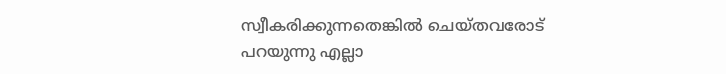സ്വീകരിക്കുന്നതെങ്കില്‍ ചെയ്തവരോട് പറയുന്നു എല്ലാ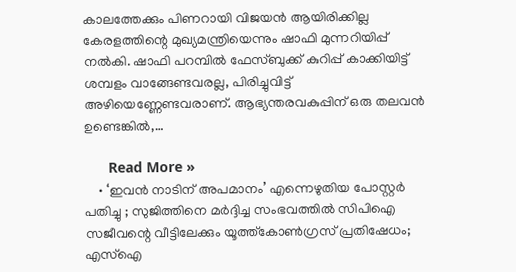കാലത്തേക്കും പിണറായി വിജയന്‍ ആയിരിക്കില്ല കേരളത്തിന്റെ മുഖ്യമന്ത്രിയെന്നും ഷാഫി മുന്നറിയിപ്പ് നല്‍കി. ഷാഫി പറമ്പില്‍ ഫേസ്ബുക്ക് കുറിപ്പ് കാക്കിയിട്ട് ശമ്പളം വാങ്ങേണ്ടവരല്ല, പിരിച്ചുവിട്ട് അഴിയെണ്ണേണ്ടവരാണ്. ആഭ്യന്തരവകുപ്പിന് ഒരു തലവന്‍ ഉണ്ടെങ്കില്‍,…

      Read More »
    • ‘ഇവന്‍ നാടിന് അപമാനം’ എന്നെഴുതിയ പോസ്റ്റര്‍ പതിച്ചു ; സുജിത്തിനെ മര്‍ദ്ദിച്ച സംഭവത്തില്‍ സിപിഐ സജീവന്റെ വീട്ടിലേക്കും യൂത്ത്‌കോണ്‍ഗ്രസ് പ്രതിഷേധം; എസ്‌ഐ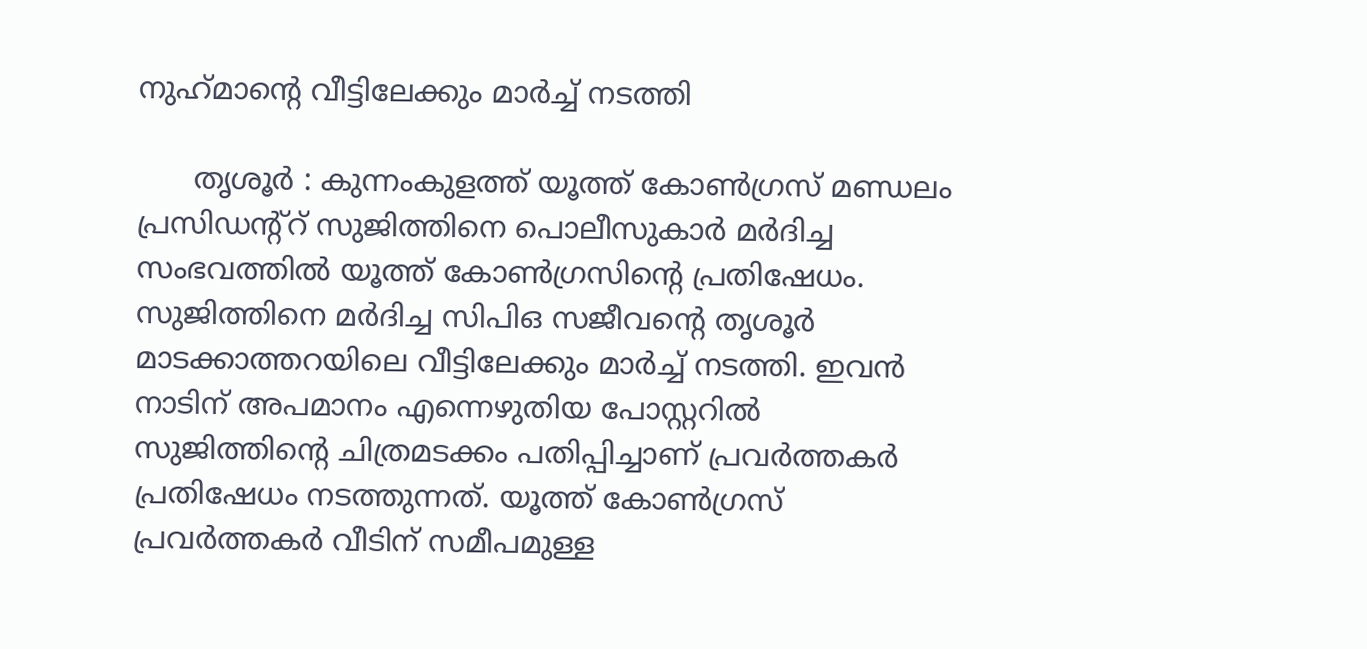നുഹ്‌മാന്റെ വീട്ടിലേക്കും മാര്‍ച്ച് നടത്തി

      തൃശൂര്‍ : കുന്നംകുളത്ത് യൂത്ത് കോണ്‍ഗ്രസ് മണ്ഡലം പ്രസിഡന്റ്‌റ് സുജിത്തിനെ പൊലീസുകാര്‍ മര്‍ദിച്ച സംഭവത്തില്‍ യൂത്ത് കോണ്‍ഗ്രസിന്റെ പ്രതിഷേധം. സുജിത്തിനെ മര്‍ദിച്ച സിപിഒ സജീവന്റെ തൃശൂര്‍ മാടക്കാത്തറയിലെ വീട്ടിലേക്കും മാര്‍ച്ച് നടത്തി. ഇവന്‍ നാടിന് അപമാനം എന്നെഴുതിയ പോസ്റ്ററില്‍ സുജിത്തിന്റെ ചിത്രമടക്കം പതിപ്പിച്ചാണ് പ്രവര്‍ത്തകര്‍ പ്രതിഷേധം നടത്തുന്നത്. യൂത്ത് കോണ്‍ഗ്രസ് പ്രവര്‍ത്തകര്‍ വീടിന് സമീപമുള്ള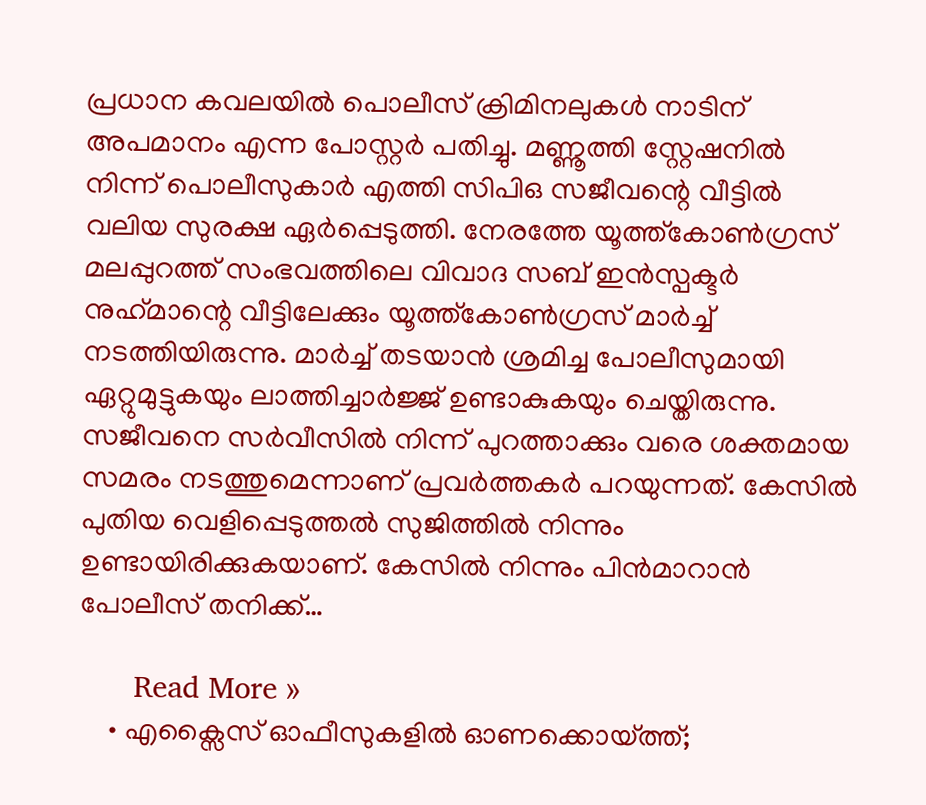പ്രധാന കവലയില്‍ പൊലീസ് ക്രിമിനലുകള്‍ നാടിന് അപമാനം എന്ന പോസ്റ്റര്‍ പതിച്ചു. മണ്ണൂത്തി സ്റ്റേഷനില്‍ നിന്ന് പൊലീസുകാര്‍ എത്തി സിപിഒ സജീവന്റെ വീട്ടില്‍ വലിയ സുരക്ഷ ഏര്‍പ്പെടുത്തി. നേരത്തേ യൂത്ത്‌കോണ്‍ഗ്രസ് മലപ്പുറത്ത് സംഭവത്തിലെ വിവാദ സബ് ഇന്‍സ്പക്ടര്‍ നുഹ്‌മാന്റെ വീട്ടിലേക്കും യൂത്ത്‌കോണ്‍ഗ്രസ് മാര്‍ച്ച് നടത്തിയിരുന്നു. മാര്‍ച്ച് തടയാന്‍ ശ്രമിച്ച പോലീസുമായി ഏറ്റുമുട്ടുകയും ലാത്തിച്ചാര്‍ജ്ജ് ഉണ്ടാകുകയും ചെയ്തിരുന്നു. സജീവനെ സര്‍വീസില്‍ നിന്ന് പുറത്താക്കും വരെ ശക്തമായ സമരം നടത്തുമെന്നാണ് പ്രവര്‍ത്തകര്‍ പറയുന്നത്. കേസില്‍ പുതിയ വെളിപ്പെടുത്തല്‍ സുജിത്തില്‍ നിന്നും ഉണ്ടായിരിക്കുകയാണ്. കേസില്‍ നിന്നും പിന്‍മാറാന്‍ പോലീസ് തനിക്ക്…

      Read More »
    • എക്സൈസ് ഓഫീസുകളില്‍ ഓണക്കൊയ്ത്ത്;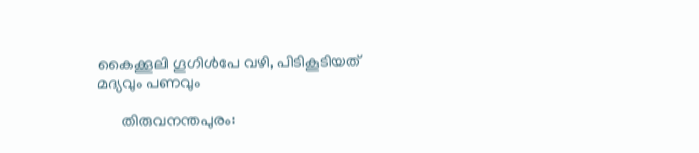കൈക്കൂലി ഗൂഗിള്‍പേ വഴി, പിടികൂടിയത് മദ്യവും പണവും

      തിരുവനന്തപുരം: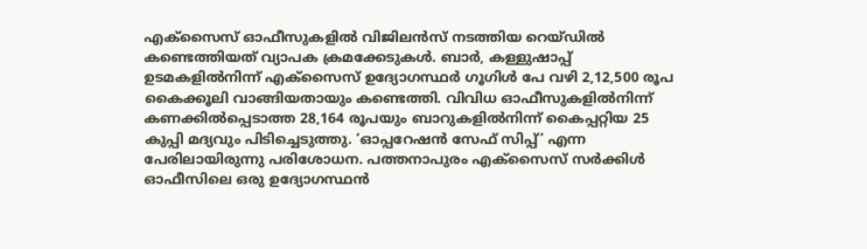എക്സൈസ് ഓഫീസുകളില്‍ വിജിലന്‍സ് നടത്തിയ റെയ്ഡില്‍ കണ്ടെത്തിയത് വ്യാപക ക്രമക്കേടുകള്‍. ബാര്‍, കള്ളുഷാപ്പ് ഉടമകളില്‍നിന്ന് എക്സൈസ് ഉദ്യോഗസ്ഥര്‍ ഗൂഗിള്‍ പേ വഴി 2,12,500 രൂപ കൈക്കൂലി വാങ്ങിയതായും കണ്ടെത്തി. വിവിധ ഓഫീസുകളില്‍നിന്ന് കണക്കില്‍പ്പെടാത്ത 28,164 രൂപയും ബാറുകളില്‍നിന്ന് കൈപ്പറ്റിയ 25 കുപ്പി മദ്യവും പിടിച്ചെടുത്തു. ‘ഓപ്പറേഷന്‍ സേഫ് സിപ്പ്’ എന്ന പേരിലായിരുന്നു പരിശോധന. പത്തനാപുരം എക്സൈസ് സര്‍ക്കിള്‍ ഓഫീസിലെ ഒരു ഉദ്യോഗസ്ഥന്‍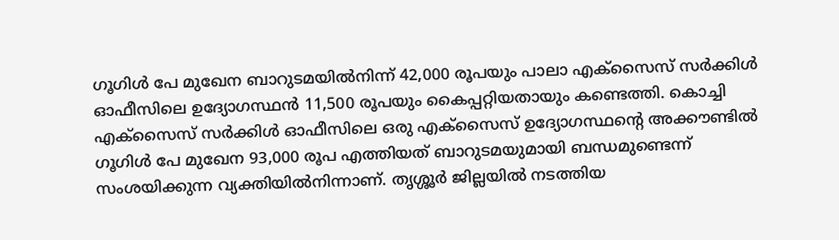ഗൂഗിള്‍ പേ മുഖേന ബാറുടമയില്‍നിന്ന് 42,000 രൂപയും പാലാ എക്സൈസ് സര്‍ക്കിള്‍ ഓഫീസിലെ ഉദ്യോഗസ്ഥന്‍ 11,500 രൂപയും കൈപ്പറ്റിയതായും കണ്ടെത്തി. കൊച്ചി എക്സൈസ് സര്‍ക്കിള്‍ ഓഫീസിലെ ഒരു എക്സൈസ് ഉദ്യോഗസ്ഥന്റെ അക്കൗണ്ടില്‍ ഗൂഗിള്‍ പേ മുഖേന 93,000 രൂപ എത്തിയത് ബാറുടമയുമായി ബന്ധമുണ്ടെന്ന് സംശയിക്കുന്ന വ്യക്തിയില്‍നിന്നാണ്. തൃശ്ശൂര്‍ ജില്ലയില്‍ നടത്തിയ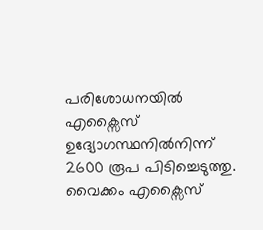പരിശോധനയില്‍ എക്സൈസ് ഉദ്യോഗസ്ഥനില്‍നിന്ന് 2600 രൂപ പിടിച്ചെടുത്തു. വൈക്കം എക്സൈസ്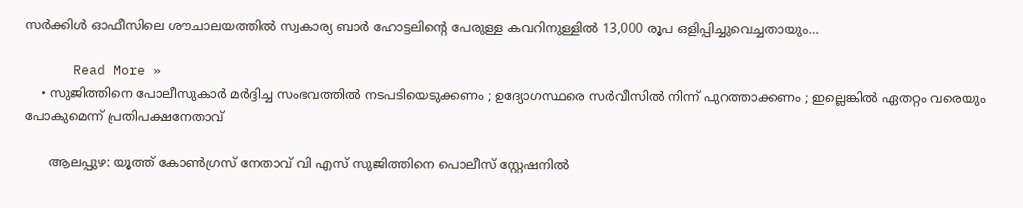സര്‍ക്കിള്‍ ഓഫീസിലെ ശൗചാലയത്തില്‍ സ്വകാര്യ ബാര്‍ ഹോട്ടലിന്റെ പേരുള്ള കവറിനുള്ളില്‍ 13,000 രൂപ ഒളിപ്പിച്ചുവെച്ചതായും…

      Read More »
    • സുജിത്തിനെ പോലീസുകാര്‍ മര്‍ദ്ദിച്ച സംഭവത്തില്‍ നടപടിയെടുക്കണം ; ഉദ്യോഗസ്ഥരെ സര്‍വീസില്‍ നിന്ന് പുറത്താക്കണം ; ഇല്ലെങ്കില്‍ ഏതറ്റം വരെയും പോകുമെന്ന് പ്രതിപക്ഷനേതാവ്

      ആലപ്പുഴ: യൂത്ത് കോണ്‍ഗ്രസ് നേതാവ് വി എസ് സുജിത്തിനെ പൊലീസ് സ്റ്റേഷനില്‍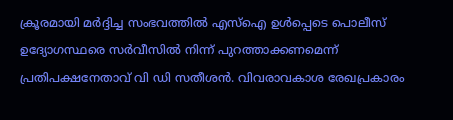ക്രൂരമായി മര്‍ദ്ദിച്ച സംഭവത്തില്‍ എസ്ഐ ഉള്‍പ്പെടെ പൊലീസ് ഉദ്യോഗസ്ഥരെ സര്‍വീസില്‍ നിന്ന് പുറത്താക്കണമെന്ന് പ്രതിപക്ഷനേതാവ് വി ഡി സതീശന്‍. വിവരാവകാശ രേഖപ്രകാരം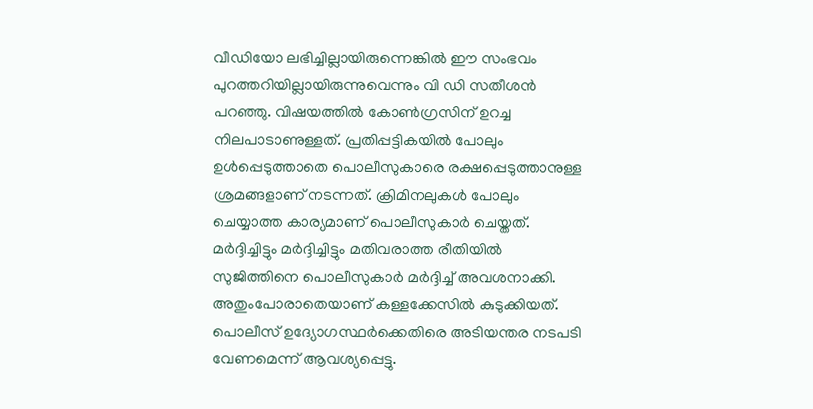വീഡിയോ ലഭിച്ചില്ലായിരുന്നെങ്കില്‍ ഈ സംഭവം പുറത്തറിയില്ലായിരുന്നുവെന്നും വി ഡി സതീശന്‍ പറഞ്ഞു. വിഷയത്തില്‍ കോണ്‍ഗ്രസിന് ഉറച്ച നിലപാടാണുള്ളത്. പ്രതിപ്പട്ടികയില്‍ പോലും ഉള്‍പ്പെടുത്താതെ പൊലീസുകാരെ രക്ഷപ്പെടുത്താനുള്ള ശ്രമങ്ങളാണ് നടന്നത്. ക്രിമിനലുകള്‍ പോലും ചെയ്യാത്ത കാര്യമാണ് പൊലീസുകാര്‍ ചെയ്തത്. മര്‍ദ്ദിച്ചിട്ടും മര്‍ദ്ദിച്ചിട്ടും മതിവരാത്ത രീതിയില്‍ സുജിത്തിനെ പൊലീസുകാര്‍ മര്‍ദ്ദിച്ച് അവശനാക്കി. അതുംപോരാതെയാണ് കള്ളക്കേസില്‍ കുടുക്കിയത്. പൊലീസ് ഉദ്യോഗസ്ഥര്‍ക്കെതിരെ അടിയന്തര നടപടി വേണമെന്ന് ആവശ്യപ്പെട്ടു.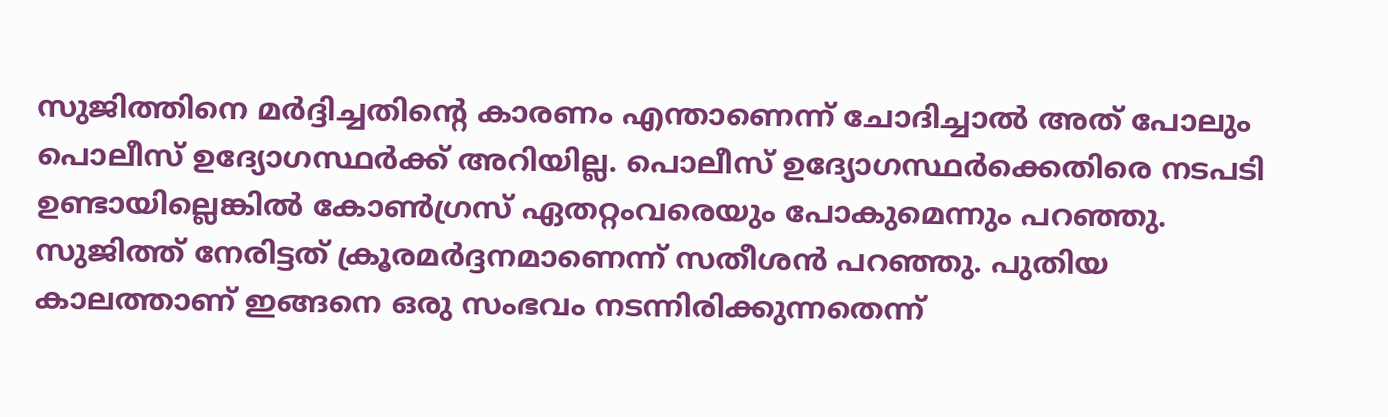സുജിത്തിനെ മര്‍ദ്ദിച്ചതിന്റെ കാരണം എന്താണെന്ന് ചോദിച്ചാല്‍ അത് പോലും പൊലീസ് ഉദ്യോഗസ്ഥര്‍ക്ക് അറിയില്ല. പൊലീസ് ഉദ്യോഗസ്ഥര്‍ക്കെതിരെ നടപടി ഉണ്ടായില്ലെങ്കില്‍ കോണ്‍ഗ്രസ് ഏതറ്റംവരെയും പോകുമെന്നും പറഞ്ഞു. സുജിത്ത് നേരിട്ടത് ക്രൂരമര്‍ദ്ദനമാണെന്ന് സതീശന്‍ പറഞ്ഞു. പുതിയ കാലത്താണ് ഇങ്ങനെ ഒരു സംഭവം നടന്നിരിക്കുന്നതെന്ന്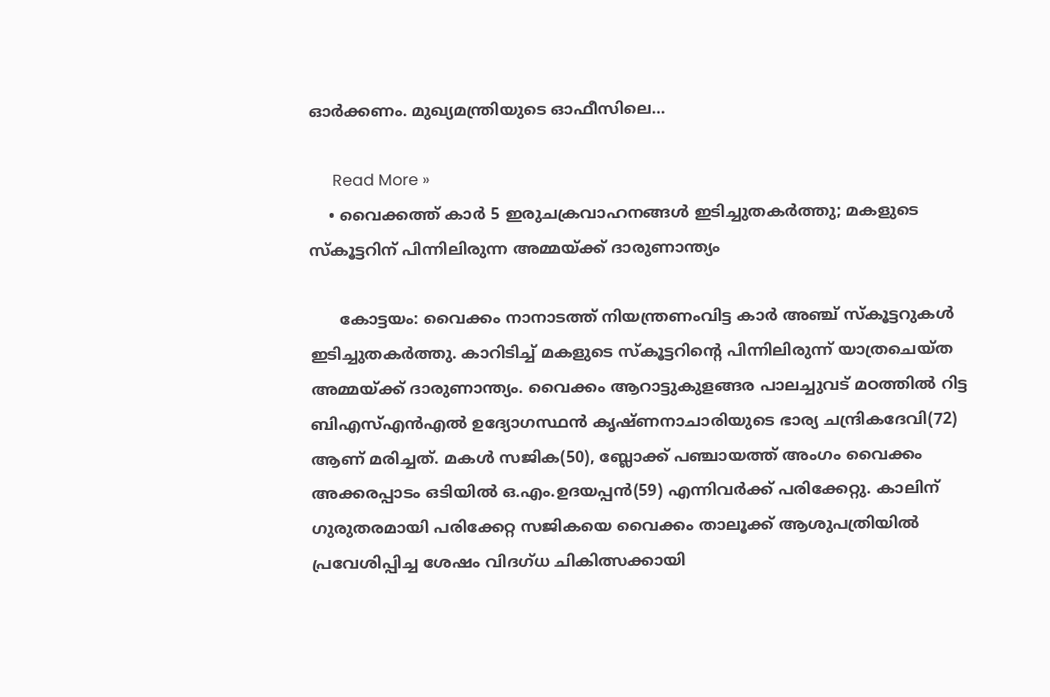ഓര്‍ക്കണം. മുഖ്യമന്ത്രിയുടെ ഓഫീസിലെ…

      Read More »
    • വൈക്കത്ത് കാര്‍ 5 ഇരുചക്രവാഹനങ്ങള്‍ ഇടിച്ചുതകര്‍ത്തു; മകളുടെ സ്‌കൂട്ടറിന് പിന്നിലിരുന്ന അമ്മയ്ക്ക് ദാരുണാന്ത്യം

      കോട്ടയം: വൈക്കം നാനാടത്ത് നിയന്ത്രണംവിട്ട കാര്‍ അഞ്ച് സ്‌കൂട്ടറുകള്‍ ഇടിച്ചുതകര്‍ത്തു. കാറിടിച്ച് മകളുടെ സ്‌കൂട്ടറിന്റെ പിന്നിലിരുന്ന് യാത്രചെയ്ത അമ്മയ്ക്ക് ദാരുണാന്ത്യം. വൈക്കം ആറാട്ടുകുളങ്ങര പാലച്ചുവട് മഠത്തില്‍ റിട്ട ബിഎസ്എന്‍എല്‍ ഉദ്യോഗസ്ഥന്‍ കൃഷ്ണനാചാരിയുടെ ഭാര്യ ചന്ദ്രികദേവി(72) ആണ് മരിച്ചത്. മകള്‍ സജിക(50), ബ്ലോക്ക് പഞ്ചായത്ത് അംഗം വൈക്കം അക്കരപ്പാടം ഒടിയില്‍ ഒ.എം.ഉദയപ്പന്‍(59) എന്നിവര്‍ക്ക് പരിക്കേറ്റു. കാലിന് ഗുരുതരമായി പരിക്കേറ്റ സജികയെ വൈക്കം താലൂക്ക് ആശുപത്രിയില്‍ പ്രവേശിപ്പിച്ച ശേഷം വിദഗ്ധ ചികിത്സക്കായി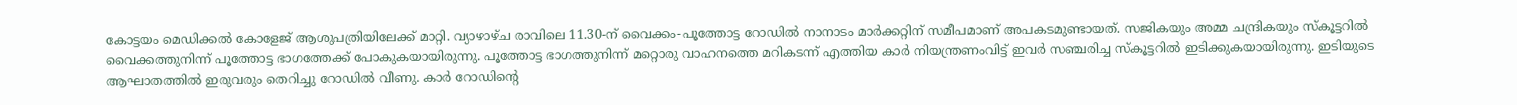കോട്ടയം മെഡിക്കല്‍ കോളേജ് ആശുപത്രിയിലേക്ക് മാറ്റി. വ്യാഴാഴ്ച രാവിലെ 11.30-ന് വൈക്കം-പൂത്തോട്ട റോഡില്‍ നാനാടം മാര്‍ക്കറ്റിന് സമീപമാണ് അപകടമുണ്ടായത്. സജികയും അമ്മ ചന്ദ്രികയും സ്‌കൂട്ടറില്‍ വൈക്കത്തുനിന്ന് പൂത്തോട്ട ഭാഗത്തേക്ക് പോകുകയായിരുന്നു. പൂത്തോട്ട ഭാഗത്തുനിന്ന് മറ്റൊരു വാഹനത്തെ മറികടന്ന് എത്തിയ കാര്‍ നിയന്ത്രണംവിട്ട് ഇവര്‍ സഞ്ചരിച്ച സ്‌കൂട്ടറില്‍ ഇടിക്കുകയായിരുന്നു. ഇടിയുടെ ആഘാതത്തില്‍ ഇരുവരും തെറിച്ചു റോഡില്‍ വീണു. കാര്‍ റോഡിന്റെ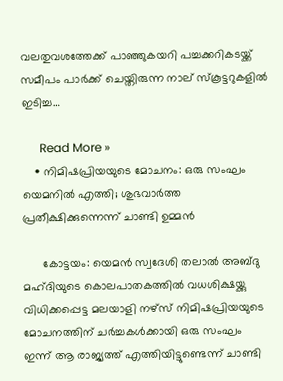വലതുവശത്തേക്ക് പാഞ്ഞുകയറി പച്ചക്കറികടയ്ക്ക് സമീപം പാര്‍ക്ക് ചെയ്തിരുന്ന നാല് സ്‌കൂട്ടറുകളില്‍ ഇടിച്ച…

      Read More »
    • നിമിഷപ്രിയയുടെ മോചനം: ഒരു സംഘം യെമനില്‍ എത്തി; ശുഭവാര്‍ത്ത പ്രതീക്ഷിക്കുന്നെന്ന് ചാണ്ടി ഉമ്മന്‍

      കോട്ടയം: യെമന്‍ സ്വദേശി തലാല്‍ അബ്ദു മഹ്ദിയുടെ കൊലപാതകത്തില്‍ വധശിക്ഷയ്ക്കു വിധിക്കപ്പെട്ട മലയാളി നഴ്‌സ് നിമിഷപ്രിയയുടെ മോചനത്തിന് ചര്‍ച്ചകള്‍ക്കായി ഒരു സംഘം ഇന്ന് ആ രാജ്യത്ത് എത്തിയിട്ടുണ്ടെന്ന് ചാണ്ടി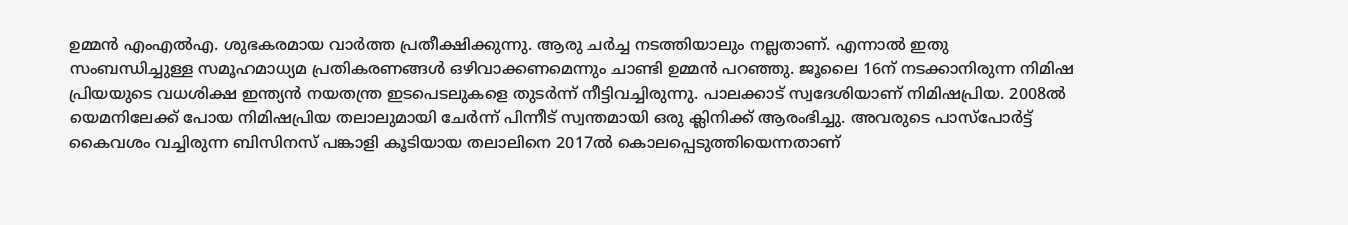ഉമ്മന്‍ എംഎല്‍എ. ശുഭകരമായ വാര്‍ത്ത പ്രതീക്ഷിക്കുന്നു. ആരു ചര്‍ച്ച നടത്തിയാലും നല്ലതാണ്. എന്നാല്‍ ഇതു സംബന്ധിച്ചുള്ള സമൂഹമാധ്യമ പ്രതികരണങ്ങള്‍ ഒഴിവാക്കണമെന്നും ചാണ്ടി ഉമ്മന്‍ പറഞ്ഞു. ജൂലൈ 16ന് നടക്കാനിരുന്ന നിമിഷ പ്രിയയുടെ വധശിക്ഷ ഇന്ത്യന്‍ നയതന്ത്ര ഇടപെടലുകളെ തുടര്‍ന്ന് നീട്ടിവച്ചിരുന്നു. പാലക്കാട് സ്വദേശിയാണ് നിമിഷപ്രിയ. 2008ല്‍ യെമനിലേക്ക് പോയ നിമിഷപ്രിയ തലാലുമായി ചേര്‍ന്ന് പിന്നീട് സ്വന്തമായി ഒരു ക്ലിനിക്ക് ആരംഭിച്ചു. അവരുടെ പാസ്പോര്‍ട്ട് കൈവശം വച്ചിരുന്ന ബിസിനസ് പങ്കാളി കൂടിയായ തലാലിനെ 2017ല്‍ കൊലപ്പെടുത്തിയെന്നതാണ്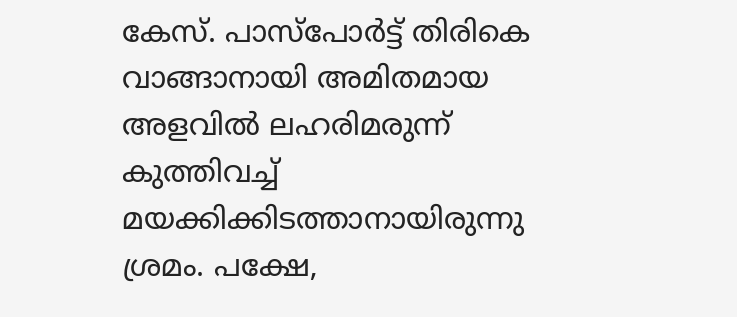കേസ്. പാസ്പോര്‍ട്ട് തിരികെ വാങ്ങാനായി അമിതമായ അളവില്‍ ലഹരിമരുന്ന് കുത്തിവച്ച് മയക്കിക്കിടത്താനായിരുന്നു ശ്രമം. പക്ഷേ,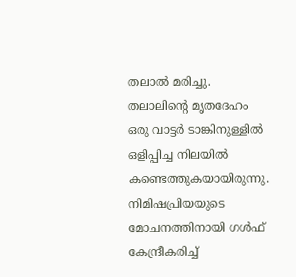തലാല്‍ മരിച്ചു. തലാലിന്റെ മൃതദേഹം ഒരു വാട്ടര്‍ ടാങ്കിനുള്ളില്‍ ഒളിപ്പിച്ച നിലയില്‍ കണ്ടെത്തുകയായിരുന്നു. നിമിഷപ്രിയയുടെ മോചനത്തിനായി ഗള്‍ഫ് കേന്ദ്രീകരിച്ച്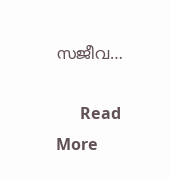സജീവ…

      Read More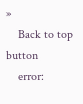»
    Back to top button
    error: